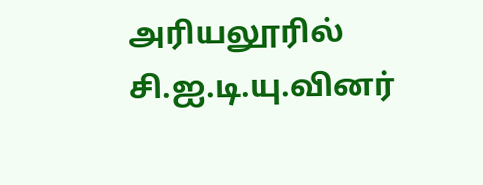அரியலூரில் சி.ஐ.டி.யு.வினர்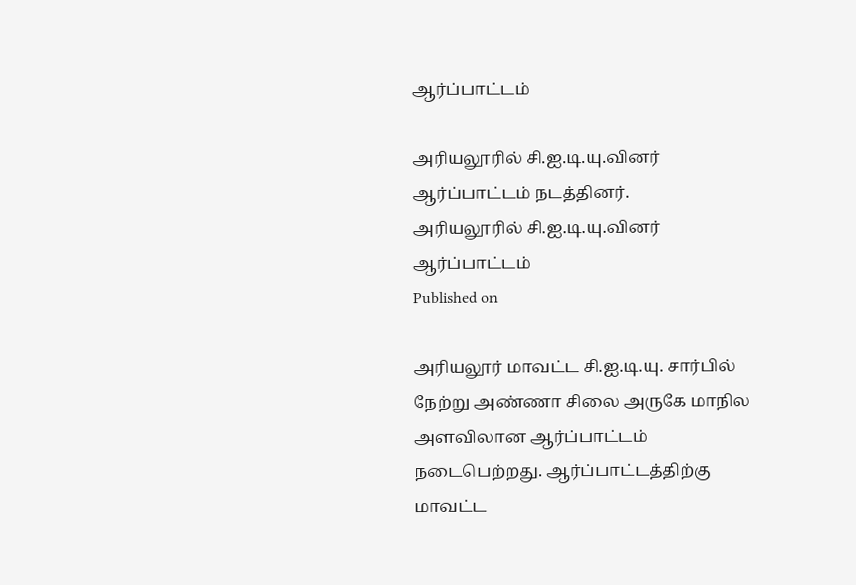ஆர்ப்பாட்டம்

அரியலூரில் சி.ஐ.டி.யு.வினர் ஆர்ப்பாட்டம் நடத்தினர்.
அரியலூரில் சி.ஐ.டி.யு.வினர் ஆர்ப்பாட்டம்
Published on

அரியலூர் மாவட்ட சி.ஐ.டி.யு. சார்பில் நேற்று அண்ணா சிலை அருகே மாநில அளவிலான ஆர்ப்பாட்டம் நடைபெற்றது. ஆர்ப்பாட்டத்திற்கு மாவட்ட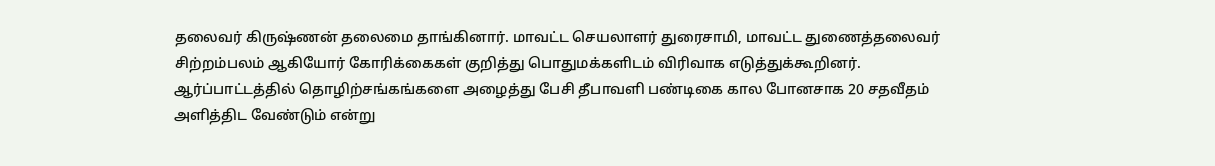தலைவர் கிருஷ்ணன் தலைமை தாங்கினார். மாவட்ட செயலாளர் துரைசாமி, மாவட்ட துணைத்தலைவர் சிற்றம்பலம் ஆகியோர் கோரிக்கைகள் குறித்து பொதுமக்களிடம் விரிவாக எடுத்துக்கூறினர். ஆர்ப்பாட்டத்தில் தொழிற்சங்கங்களை அழைத்து பேசி தீபாவளி பண்டிகை கால போனசாக 20 சதவீதம் அளித்திட வேண்டும் என்று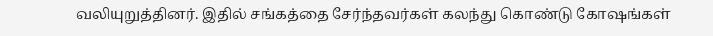வலியுறுத்தினர். இதில் சங்கத்தை சேர்ந்தவர்கள் கலந்து கொண்டு கோஷங்கள்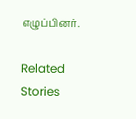எழுப்பினர்.

Related Stories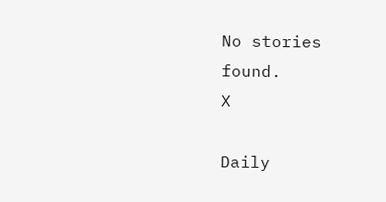No stories found.
X

Daily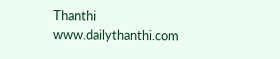Thanthi
www.dailythanthi.com